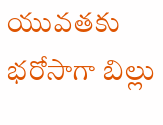యువతకు భరోసాగా బిల్లు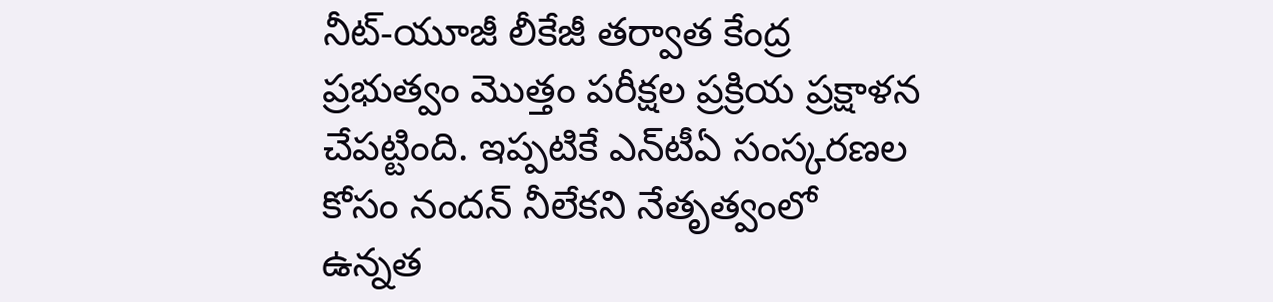నీట్-యూజీ లీకేజీ తర్వాత కేంద్ర ప్రభుత్వం మొత్తం పరీక్షల ప్రక్రియ ప్రక్షాళన చేపట్టింది. ఇప్పటికే ఎన్‌టీఏ సంస్కరణల కోసం నందన్ నీలేకని నేతృత్వంలో ఉన్నత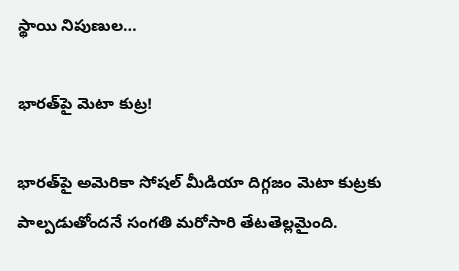స్థాయి నిపుణుల…

భారత్‌పై మెటా కుట్ర!

భారత్‌పై అమెరికా సోషల్ మీడియా దిగ్గజం మెటా కుట్రకు పాల్పడుతోందనే సంగతి మరోసారి తేటతెల్లమైంది.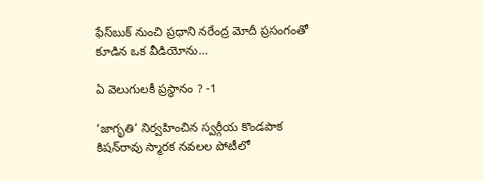ఫేస్‌బుక్ నుంచి ప్రధాని నరేంద్ర మోదీ ప్రసంగంతో కూడిన ఒక వీడియోను…

ఏ వెలుగులకీ ప్రస్థానం ? -1

‘జాగృతి’ నిర్వహించిన స్వర్గీయ కొండపాక కిషన్‌రావు స్మారక నవలల పోటీలో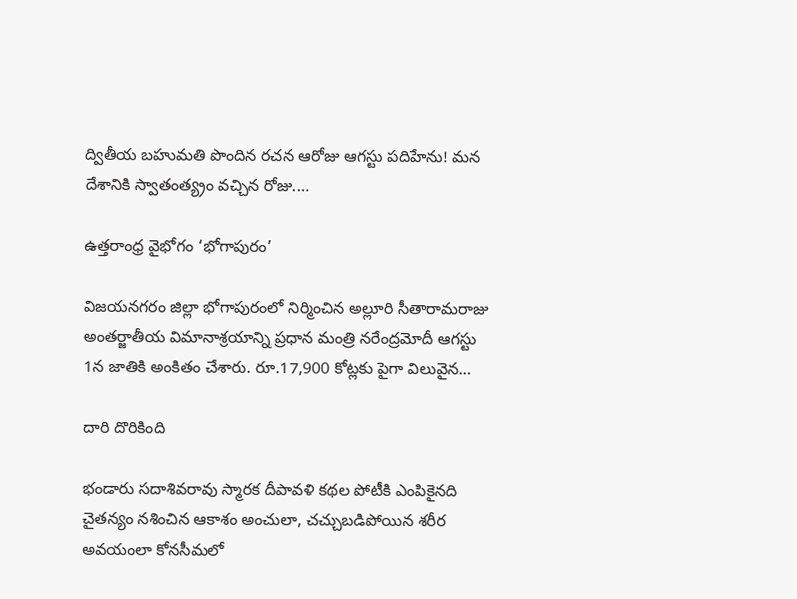ద్వితీయ బహుమతి పొందిన రచన ఆరోజు ఆగస్టు పదిహేను! మన దేశానికి స్వాతంత్య్రం వచ్చిన రోజు.…

ఉత్తరాంధ్ర వైభోగం ‘భోగాపురం’

విజయనగరం జిల్లా భోగాపురంలో నిర్మించిన అల్లూరి సీతారామరాజు అంతర్జాతీయ విమానాశ్రయాన్ని ప్రధాన మంత్రి నరేంద్రమోదీ ఆగస్టు 1న జాతికి అంకితం చేశారు. రూ.17,900 కోట్లకు పైగా విలువైన…

దారి దొరికింది

భండారు సదాశివరావు స్మారక దీపావళి కథల పోటీకి ఎంపికైనది చైతన్యం నశించిన ఆకాశం అంచులా, చచ్చుబడిపోయిన శరీర అవయంలా కోనసీమలో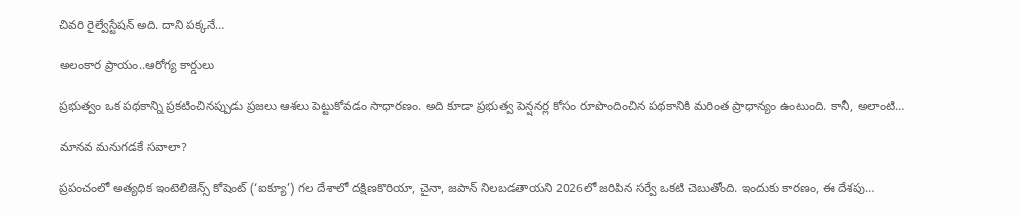చివరి రైల్వేస్టేషన్ అది. దాని పక్కనే…

అలంకార ప్రాయం..ఆరోగ్య కార్డులు

ప్రభుత్వం ఒక పథకాన్ని ప్రకటించినప్పుడు ప్రజలు ఆశలు పెట్టుకోవడం సాధారణం. అది కూడా ప్రభుత్వ పెన్షనర్ల కోసం రూపొందించిన పథకానికి మరింత ప్రాధాన్యం ఉంటుంది. కానీ, అలాంటి…

మానవ మనుగడకే సవాలా?

ప్రపంచంలో అత్యధిక ఇంటెలిజెన్స్ ‌కోషెంట్‌ (‘ఐక్యూ’) గల దేశాలో దక్షిణకొరియా, చైనా, జపాన్‌ ‌నిలబడతాయని 2026లో జరిపిన సర్వే ఒకటి చెబుతోంది. ఇందుకు కారణం, ఈ దేశపు…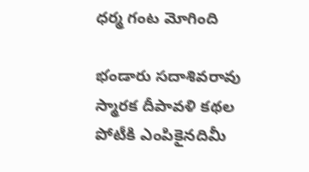ధర్మ గంట మోగింది

భండారు సదాశివరావు స్మారక దీపావళి కథల పోటీకి ఎంపికైనదిమీ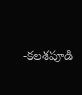-కలశపూడి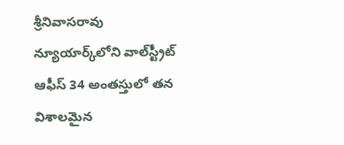శ్రీనివాసరావు న్యూయార్క్‌లోని వాల్‌‌స్ట్రీట్‌ ఆఫీస్‌ 34 అం‌తస్తులో తన విశాలమైన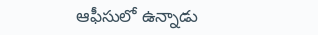ఆఫీసులో ఉన్నాడు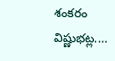శంకరం విష్ణుభట్ల.…